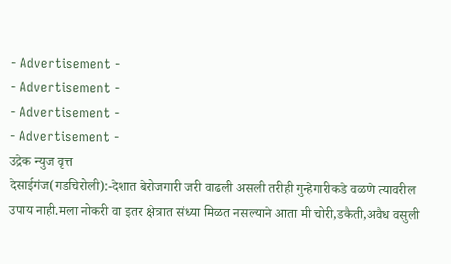- Advertisement -
- Advertisement -
- Advertisement -
- Advertisement -
उद्रेक न्युज वृत्त
देसाईगंज(गडचिरोली):-देशात बेरोजगारी जरी वाढली असली तरीही गुन्हेगारीकडे वळणे त्यावरील उपाय नाही.मला नोकरी वा इतर क्षेत्रात संध्या मिळत नसल्याने आता मी चोरी,डकैती,अवैध वसुली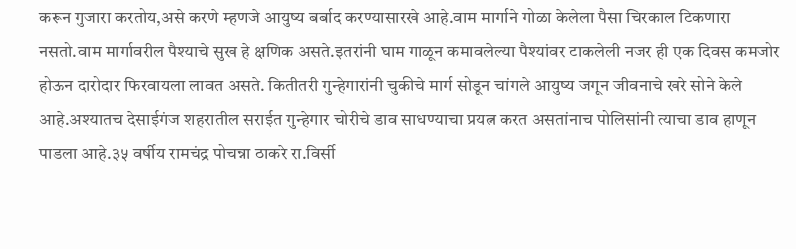करून गुजारा करतोय,असे करणे म्हणजे आयुष्य बर्बाद करण्यासारखे आहे.वाम मार्गाने गोळा केलेला पैसा चिरकाल टिकणारा नसतो.वाम मार्गावरील पैश्याचे सुख हे क्षणिक असते.इतरांनी घाम गाळून कमावलेल्या पैश्यांवर टाकलेली नजर ही एक दिवस कमजोर होऊन दारोदार फिरवायला लावत असते. कितीतरी गुन्हेगारांनी चुकीचे मार्ग सोडून चांगले आयुष्य जगून जीवनाचे खरे सोने केले आहे.अश्यातच देसाईगंज शहरातील सराईत गुन्हेगार चोरीचे डाव साधण्याचा प्रयत्न करत असतांनाच पोलिसांनी त्याचा डाव हाणून पाडला आहे.३५ वर्षीय रामचंद्र पोचन्ना ठाकरे रा.विर्सी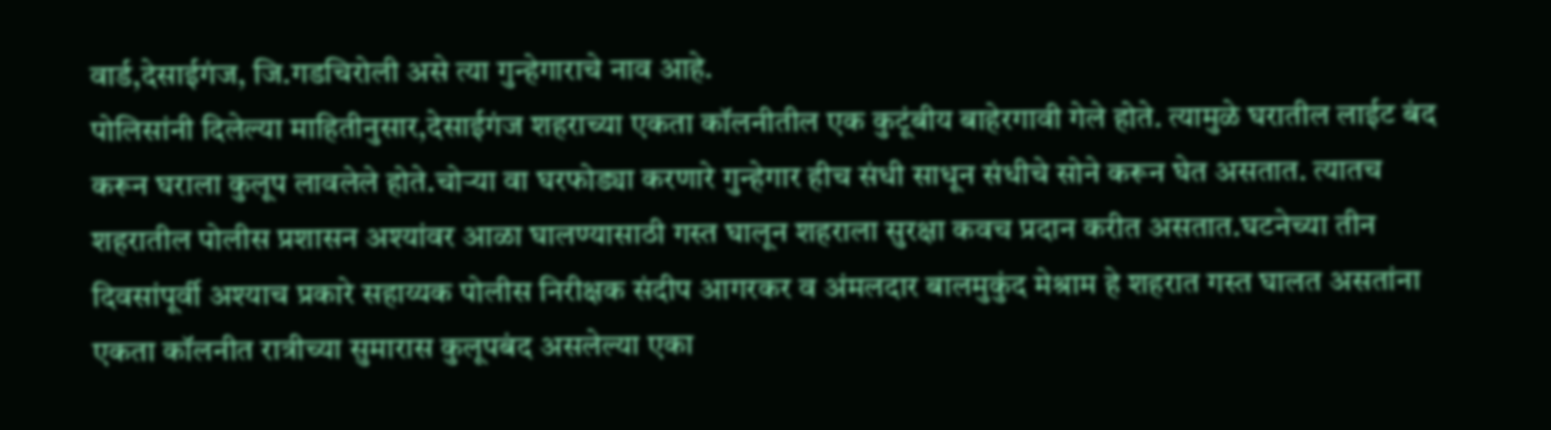वार्ड,देसाईगंज, जि.गडचिरोली असे त्या गुन्हेगाराचे नाव आहे.
पोलिसांनी दिलेल्या माहितीनुसार,देसाईगंज शहराच्या एकता कॉलनीतील एक कुटूंबीय बाहेरगावी गेले होते. त्यामुळे घरातील लाईट बंद करून घराला कुलूप लावलेले होते.चोऱ्या वा घरफोड्या करणारे गुन्हेगार हीच संधी साधून संधीचे सोने करून घेत असतात. त्यातच शहरातील पोलीस प्रशासन अश्यांवर आळा घालण्यासाठी गस्त घालून शहराला सुरक्षा कवच प्रदान करीत असतात.घटनेच्या तीन दिवसांपूर्वी अश्याच प्रकारे सहाय्यक पोलीस निरीक्षक संदीप आगरकर व अंमलदार बालमुकुंद मेश्राम हे शहरात गस्त घालत असतांना एकता कॉलनीत रात्रीच्या सुमारास कुलूपबंद असलेल्या एका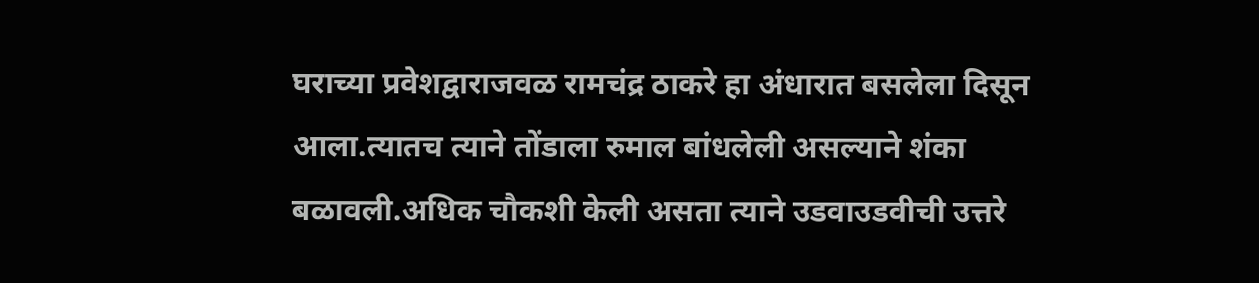घराच्या प्रवेशद्वाराजवळ रामचंद्र ठाकरे हा अंधारात बसलेला दिसून आला.त्यातच त्याने तोंडाला रुमाल बांधलेली असल्याने शंका बळावली.अधिक चौकशी केली असता त्याने उडवाउडवीची उत्तरे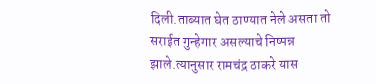दिली.ताब्यात घेत ठाण्यात नेले असता तो सराईत गुन्हेगार असल्याचे निष्पन्न झाले.त्यानुसार रामचंद्र ठाकरे यास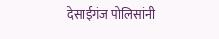देसाईगंज पोलिसांनी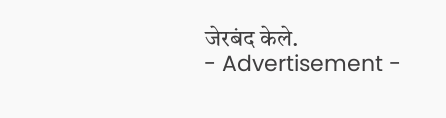जेरबंद केले.
- Advertisement -